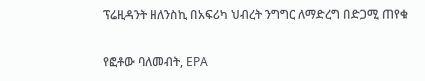ፕሬዚዳንት ዘለንስኪ በአፍሪካ ህብረት ንግግር ለማድረግ በድጋሚ ጠየቁ

የፎቶው ባለመብት, EPA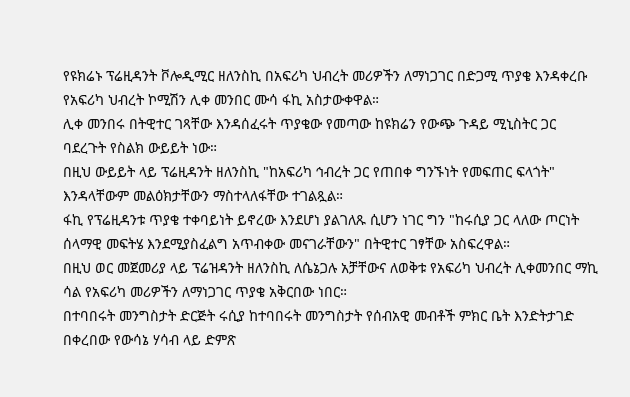የዩክሬኑ ፕሬዚዳንት ቮሎዲሚር ዘለንስኪ በአፍሪካ ህብረት መሪዎችን ለማነጋገር በድጋሚ ጥያቄ እንዳቀረቡ የአፍሪካ ህብረት ኮሚሽን ሊቀ መንበር ሙሳ ፋኪ አስታውቀዋል።
ሊቀ መንበሩ በትዊተር ገጻቸው እንዳሰፈሩት ጥያቄው የመጣው ከዩክሬን የውጭ ጉዳይ ሚኒስትር ጋር ባደረጉት የስልክ ውይይት ነው።
በዚህ ውይይት ላይ ፕሬዚዳንት ዘለንስኪ "ከአፍሪካ ኅብረት ጋር የጠበቀ ግንኙነት የመፍጠር ፍላጎት" እንዳላቸውም መልዕክታቸውን ማስተላለፋቸው ተገልጿል።
ፋኪ የፕሬዚዳንቱ ጥያቄ ተቀባይነት ይኖረው እንደሆነ ያልገለጹ ሲሆን ነገር ግን "ከሩሲያ ጋር ላለው ጦርነት ሰላማዊ መፍትሄ እንደሚያስፈልግ አጥብቀው መናገራቸውን" በትዊተር ገፃቸው አስፍረዋል።
በዚህ ወር መጀመሪያ ላይ ፕሬዝዳንት ዘለንስኪ ለሴኔጋሉ አቻቸውና ለወቅቱ የአፍሪካ ህብረት ሊቀመንበር ማኪ ሳል የአፍሪካ መሪዎችን ለማነጋገር ጥያቄ አቅርበው ነበር።
በተባበሩት መንግስታት ድርጅት ሩሲያ ከተባበሩት መንግስታት የሰብአዊ መብቶች ምክር ቤት እንድትታገድ በቀረበው የውሳኔ ሃሳብ ላይ ድምጽ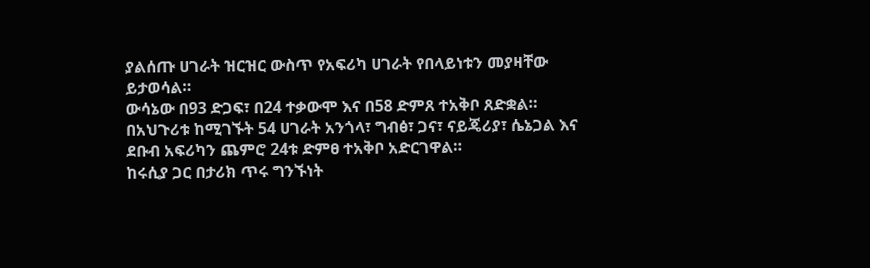ያልሰጡ ሀገራት ዝርዝር ውስጥ የአፍሪካ ሀገራት የበላይነቱን መያዛቸው ይታወሳል።
ውሳኔው በ93 ድጋፍ፣ በ24 ተቃውሞ እና በ58 ድምጸ ተአቅቦ ጸድቋል።
በአህጉሪቱ ከሚገኙት 54 ሀገራት አንጎላ፣ ግብፅ፣ ጋና፣ ናይጄሪያ፣ ሴኔጋል እና ደቡብ አፍሪካን ጨምሮ 24ቱ ድምፀ ተአቅቦ አድርገዋል።
ከሩሲያ ጋር በታሪክ ጥሩ ግንኙነት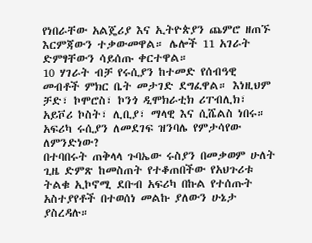የነበራቸው አልጄሪያ እና ኢትዮጵያን ጨምሮ ዘጠኙ እርምጃውን ተቃውመዋል። ሌሎች 11 አገራት ድምፃቸውን ሳይሰጡ ቀርተዋል።
10 ሃገራት ብቻ የሩሲያን ከተመድ የሰብዓዊ መብቶች ምክር ቤት መታገድ ደግፈዋል። እነዚህም ቻድ፣ ኮሞሮስ፣ ኮንጎ ዲሞክራቲክ ሪፐብሊክ፣ አይቮሪ ኮስት፣ ሊቢያ፣ ማላዊ እና ሲሼልስ ነበሩ።
አፍሪካ ሩሲያን ለመደገፍ ዝንባሌ የምታሳየው ለምንድነው?
በተባበሩት ጠቅላላ ጉባኤው ሩስያን በመቃወም ሁለት ጊዜ ድምጽ ከመስጠት የተቆጠበችው የአህጉሪቱ ትልቁ ኢኮኖሚ ደቡብ አፍሪካ በኩል የተሰጡት አስተያየቶች በተወሰነ መልኩ ያለውን ሁኔታ ያስረዳሉ።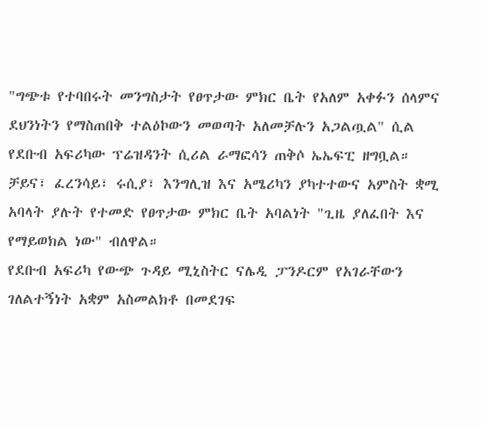"ግጭቱ የተባበሩት መንግስታት የፀጥታው ምክር ቤት የአለም አቀፉን ሰላምና ደህንነትን የማስጠበቅ ተልዕኮውን መወጣት አለመቻሉን አጋልጧል" ሲል የደቡብ አፍሪካው ፕሬዝዳንት ሲሪል ራማፎሳን ጠቅሶ ኤኤፍፒ ዘግቧል።
ቻይና፣ ፈረንሳይ፣ ሩሲያ፣ እንግሊዝ እና አሜሪካን ያካተተውና አምስት ቋሚ አባላት ያሉት የተመድ የፀጥታው ምክር ቤት አባልነት "ጊዜ ያለፈበት እና የማይወክል ነው" ብለዋል።
የደቡብ አፍሪካ የውጭ ጉዳይ ሚኒስትር ናሌዲ ፓንዶርም የአገራቸውን ገለልተኝነት አቋም አስመልክቶ በመደገፍ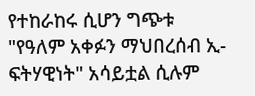የተከራከሩ ሲሆን ግጭቱ "የዓለም አቀፉን ማህበረሰብ ኢ-ፍትሃዊነት" አሳይቷል ሲሉም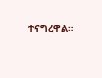ተናግረዋል።